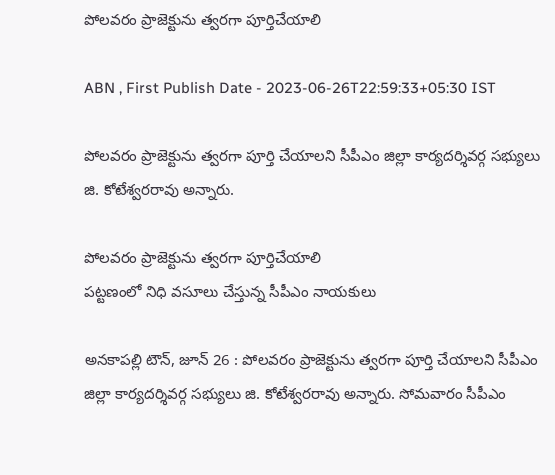పోలవరం ప్రాజెక్టును త్వరగా పూర్తిచేయాలి

ABN , First Publish Date - 2023-06-26T22:59:33+05:30 IST

పోలవరం ప్రాజెక్టును త్వరగా పూర్తి చేయాలని సీపీఎం జిల్లా కార్యదర్శివర్గ సభ్యులు జి. కోటేశ్వరరావు అన్నారు.

పోలవరం ప్రాజెక్టును త్వరగా పూర్తిచేయాలి
పట్టణంలో నిధి వసూలు చేస్తున్న సీపీఎం నాయకులు

అనకాపల్లి టౌన్‌, జూన్‌ 26 : పోలవరం ప్రాజెక్టును త్వరగా పూర్తి చేయాలని సీపీఎం జిల్లా కార్యదర్శివర్గ సభ్యులు జి. కోటేశ్వరరావు అన్నారు. సోమవారం సీపీఎం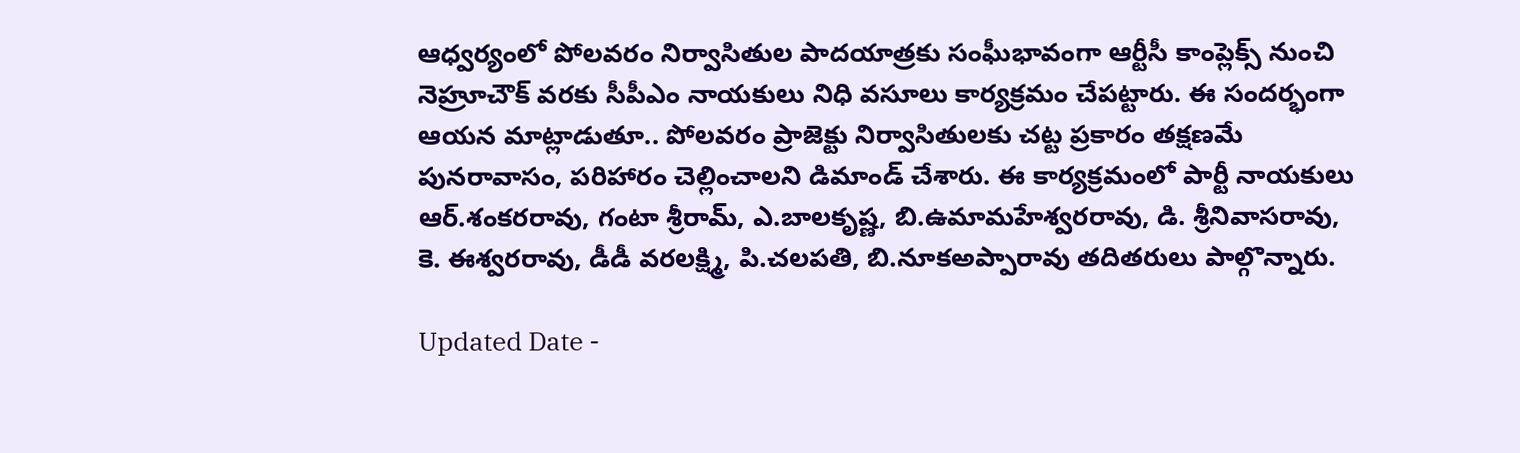ఆధ్వర్యంలో పోలవరం నిర్వాసితుల పాదయాత్రకు సంఘీభావంగా ఆర్టీసీ కాంప్లెక్స్‌ నుంచి నెహ్రూచౌక్‌ వరకు సీపీఎం నాయకులు నిధి వసూలు కార్యక్రమం చేపట్టారు. ఈ సందర్భంగా ఆయన మాట్లాడుతూ.. పోలవరం ప్రాజెక్టు నిర్వాసితులకు చట్ట ప్రకారం తక్షణమే పునరావాసం, పరిహారం చెల్లించాలని డిమాండ్‌ చేశారు. ఈ కార్యక్రమంలో పార్టీ నాయకులు ఆర్‌.శంకరరావు, గంటా శ్రీరామ్‌, ఎ.బాలకృష్ణ, బి.ఉమామహేశ్వరరావు, డి. శ్రీనివాసరావు, కె. ఈశ్వరరావు, డీడీ వరలక్ష్మి, పి.చలపతి, బి.నూకఅప్పారావు తదితరులు పాల్గొన్నారు.

Updated Date -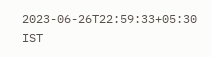2023-06-26T22:59:33+05:30 IST